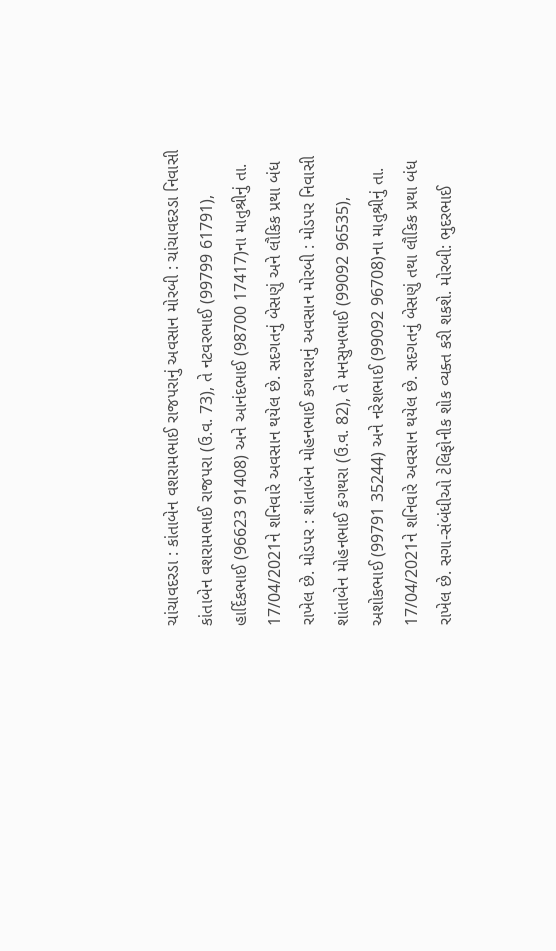ચાંચાવદરડા : કાંતાબેન વશરામભાઈ રાજપરાનું અવસાન મોરબી : ચાંચાવદરડા નિવાસી કાંતાબેન વશરામભાઈ રાજપરા (ઉ.વ. 73), તે નટવરભાઈ (99799 61791), હાર્દિકભાઈ (96623 91408) અને આનંદભાઈ (98700 17417)ના માતુશ્રીનું તા. 17/04/2021ને શનિવારે અવસાન થયેલ છે. સદગતનું બેસણું અને લૌકિક પ્રથા બંધ રાખેલ છે. મોડપર : શાંતાબેન મોહનભાઈ કગથરાનું અવસાન મોરબી : મોડપર નિવાસી શાંતાબેન મોહનભાઈ કગથરા (ઉ.વ. 82), તે મનસુખભાઈ (99092 96535), અશોકભાઈ (99791 35244) અને નરેશભાઈ (99092 96708)ના માતુશ્રીનું તા. 17/04/2021ને શનિવારે અવસાન થયેલ છે. સદગતનું બેસણું તથા લૌકિક પ્રથા બંધ રાખેલ છે. સગા-સંબંધીઓ ટેલિફોનીક શોક વ્યક્ત કરી શકશે. મોરબી: ભુદરભાઈ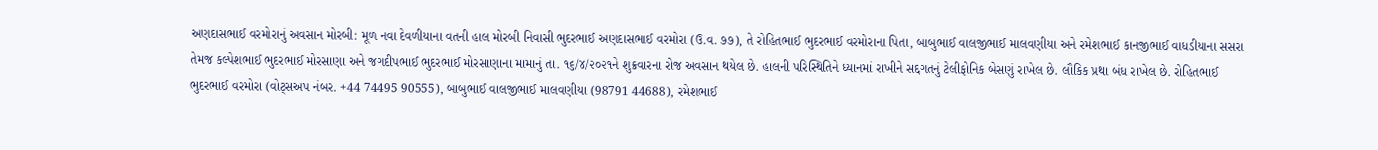અણદાસભાઈ વરમોરાનું અવસાન મોરબી: મૂળ નવા દેવળીયાના વતની હાલ મોરબી નિવાસી ભુદરભાઈ અણદાસભાઈ વરમોરા (ઉ.વ. ૭૭), તે રોહિતભાઈ ભુદરભાઈ વરમોરાના પિતા, બાબુભાઈ વાલજીભાઈ માલવણીયા અને રમેશભાઈ કાનજીભાઈ વાધડીયાના સસરા તેમજ કલ્પેશભાઈ ભુદરભાઈ મોરસાણા અને જગદીપભાઈ ભુદરભાઈ મોરસાણાના મામાનું તા. ૧૬/૪/૨૦૨૧ને શુક્રવારના રોજ અવસાન થયેલ છે. હાલની પરિસ્થિતિને ધ્યાનમાં રાખીને સદ્દગતનું ટેલીફોનિક બેસણું રાખેલ છે. લૌકિક પ્રથા બંધ રાખેલ છે. રોહિતભાઈ ભુદરભાઈ વરમોરા (વોટ્સઅપ નંબર. +44 74495 90555), બાબુભાઈ વાલજીભાઈ માલવણીયા (98791 44688), રમેશભાઈ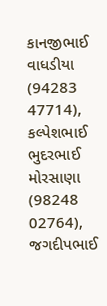કાનજીભાઈ વાધડીયા (94283 47714), કલ્પેશભાઈ ભુદરભાઈ મોરસાણા (98248 02764), જગદીપભાઈ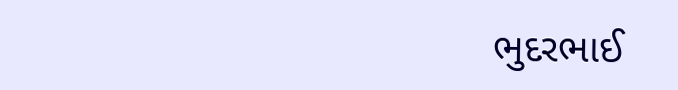ભુદરભાઈ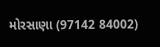મોરસાણા (97142 84002)